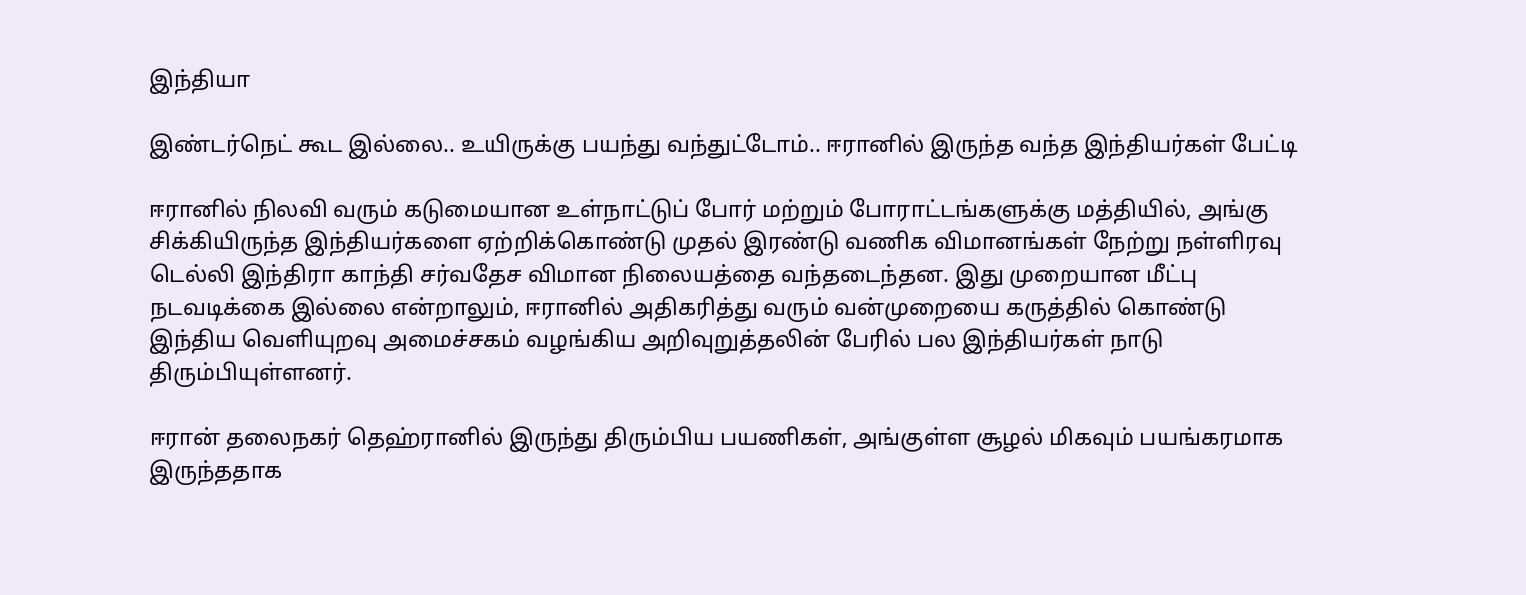இந்தியா

இண்டர்நெட் கூட இல்லை.. உயிருக்கு பயந்து வந்துட்டோம்.. ஈரானில் இருந்த வந்த இந்தியர்கள் பேட்டி

ஈரானில் நிலவி வரும் கடுமையான உள்நாட்டுப் போர் மற்றும் போராட்டங்களுக்கு மத்தியில், அங்கு சிக்கியிருந்த இந்தியர்களை ஏற்றிக்கொண்டு முதல் இரண்டு வணிக விமானங்கள் நேற்று நள்ளிரவு டெல்லி இந்திரா காந்தி சர்வதேச விமான நிலையத்தை வந்தடைந்தன. இது முறையான மீட்பு நடவடிக்கை இல்லை என்றாலும், ஈரானில் அதிகரித்து வரும் வன்முறையை கருத்தில் கொண்டு இந்திய வெளியுறவு அமைச்சகம் வழங்கிய அறிவுறுத்தலின் பேரில் பல இந்தியர்கள் நாடு திரும்பியுள்ளனர்.

ஈரான் தலைநகர் தெஹ்ரானில் இருந்து திரும்பிய பயணிகள், அங்குள்ள சூழல் மிகவும் பயங்கரமாக இருந்ததாக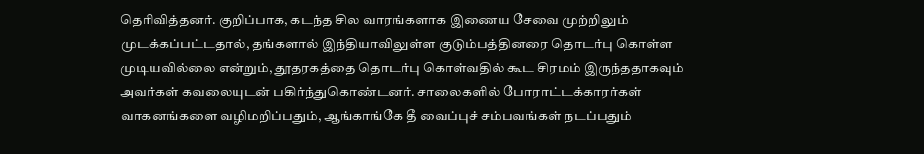தெரிவித்தனர். குறிப்பாக, கடந்த சில வாரங்களாக இணைய சேவை முற்றிலும் முடக்கப்பட்டதால், தங்களால் இந்தியாவிலுள்ள குடும்பத்தினரை தொடர்பு கொள்ள முடியவில்லை என்றும், தூதரகத்தை தொடர்பு கொள்வதில் கூட சிரமம் இருந்ததாகவும் அவர்கள் கவலையுடன் பகிர்ந்துகொண்டனர். சாலைகளில் போராட்டக்காரர்கள் வாகனங்களை வழிமறிப்பதும், ஆங்காங்கே தீ வைப்புச் சம்பவங்கள் நடப்பதும்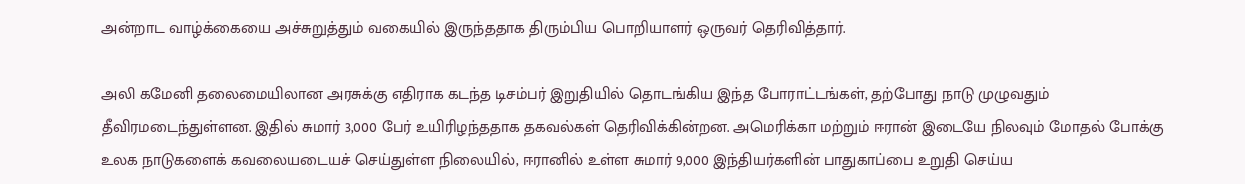அன்றாட வாழ்க்கையை அச்சுறுத்தும் வகையில் இருந்ததாக திரும்பிய பொறியாளர் ஒருவர் தெரிவித்தார்.

அலி கமேனி தலைமையிலான அரசுக்கு எதிராக கடந்த டிசம்பர் இறுதியில் தொடங்கிய இந்த போராட்டங்கள், தற்போது நாடு முழுவதும் தீவிரமடைந்துள்ளன. இதில் சுமார் 3,000 பேர் உயிரிழந்ததாக தகவல்கள் தெரிவிக்கின்றன. அமெரிக்கா மற்றும் ஈரான் இடையே நிலவும் மோதல் போக்கு உலக நாடுகளைக் கவலையடையச் செய்துள்ள நிலையில், ஈரானில் உள்ள சுமார் 9,000 இந்தியர்களின் பாதுகாப்பை உறுதி செய்ய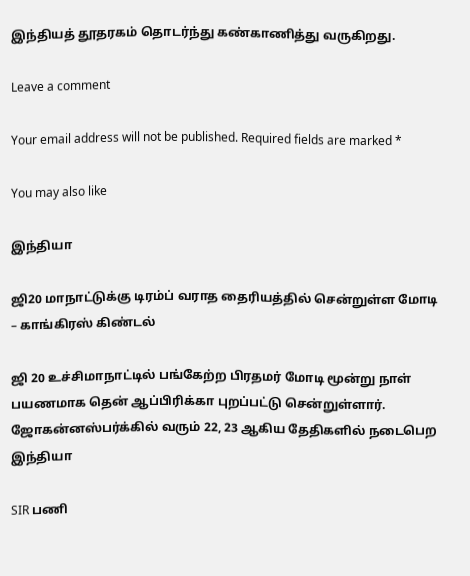இந்தியத் தூதரகம் தொடர்ந்து கண்காணித்து வருகிறது.

Leave a comment

Your email address will not be published. Required fields are marked *

You may also like

இந்தியா

ஜி20 மாநாட்டுக்கு டிரம்ப் வராத தைரியத்தில் சென்றுள்ள மோடி – காங்கிரஸ் கிண்டல்

ஜி 20 உச்சிமாநாட்டில் பங்கேற்ற பிரதமர் மோடி மூன்று நாள் பயணமாக தென் ஆப்பிரிக்கா புறப்பட்டு சென்றுள்ளார். ஜோகன்னஸ்பர்க்கில் வரும் 22, 23 ஆகிய தேதிகளில் நடைபெற
இந்தியா

SIR பணி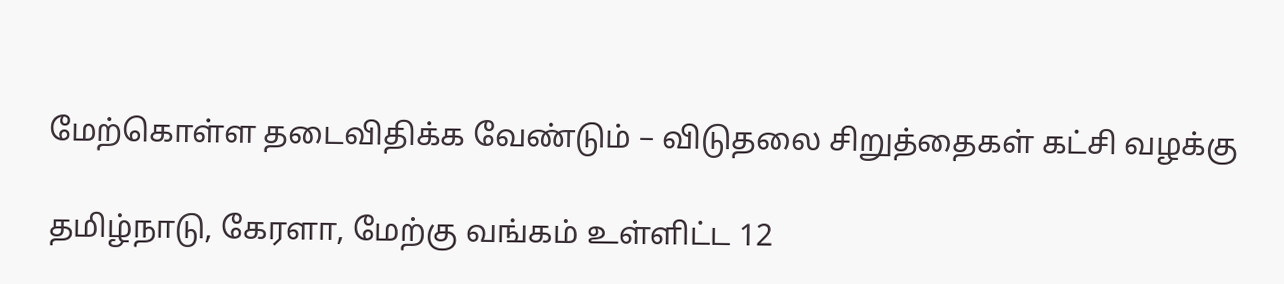மேற்கொள்ள தடைவிதிக்க வேண்டும் – விடுதலை சிறுத்தைகள் கட்சி வழக்கு

தமிழ்நாடு, கேரளா, மேற்கு வங்கம் உள்ளிட்ட 12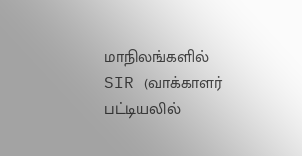மாநிலங்களில் SIR (வாக்காளர் பட்டியலில்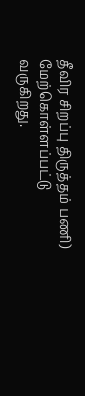தீவிர சிறப்பு திருத்தம் பணி) மேற்கொள்ளப்பட்டு வருகிறது.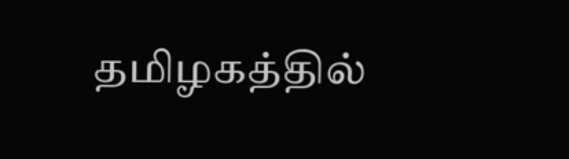தமிழகத்தில்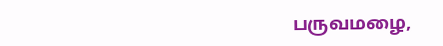பருவமழை,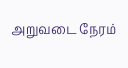அறுவடை நேரம்